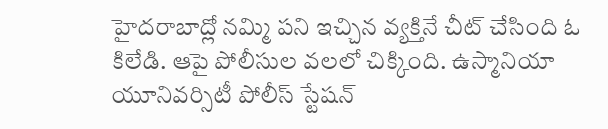హైదరాబాద్లో నమ్మి పని ఇచ్చిన వ్యక్తినే చీట్ చేసింది ఓ కిలేడి. ఆపై పోలీసుల వలలో చిక్కింది. ఉస్మానియా యూనివర్సిటీ పోలీస్ స్టేషన్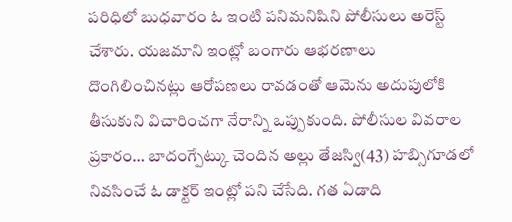పరిధిలో బుధవారం ఓ ఇంటి పనిమనిషిని పోలీసులు అరెస్ట్ చేశారు. యజమాని ఇంట్లో బంగారు ఆభరణాలు దొంగిలించినట్లు ఆరోపణలు రావడంతో ఆమెను అదుపులోకి తీసుకుని విచారించగా నేరాన్ని ఒప్పుకుంది. పోలీసుల వివరాల ప్రకారం… బాదంగ్పేట్కు చెందిన అల్లు తేజస్వి(43) హబ్సిగూడలో నివసించే ఓ డాక్టర్ ఇంట్లో పని చేసేది. గత ఏడాది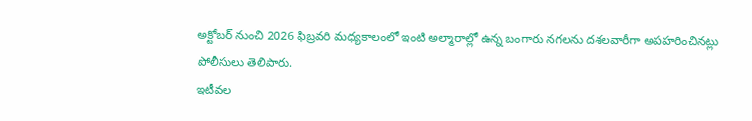అక్టోబర్ నుంచి 2026 ఫిబ్రవరి మధ్యకాలంలో ఇంటి అల్మారాల్లో ఉన్న బంగారు నగలను దశలవారీగా అపహరించినట్లు పోలీసులు తెలిపారు.
ఇటీవల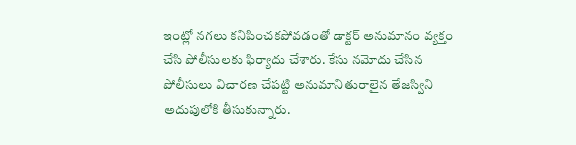ఇంట్లో నగలు కనిపించకపోవడంతో డాక్టర్ అనుమానం వ్యక్తం చేసి పోలీసులకు ఫిర్యాదు చేశారు. కేసు నమోదు చేసిన పోలీసులు విచారణ చేపట్టి అనుమానితురాలైన తేజస్విని అదుపులోకి తీసుకున్నారు.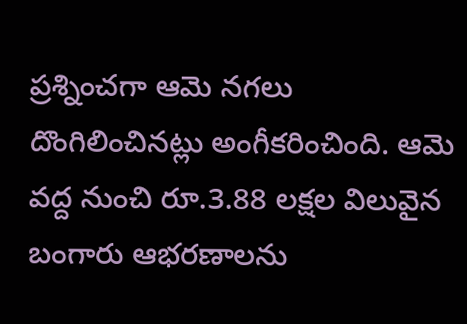ప్రశ్నించగా ఆమె నగలు దొంగిలించినట్లు అంగీకరించింది. ఆమె వద్ద నుంచి రూ.3.88 లక్షల విలువైన బంగారు ఆభరణాలను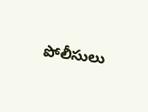పోలీసులు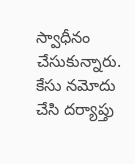స్వాధీనం చేసుకున్నారు. కేసు నమోదు చేసి దర్యాప్తు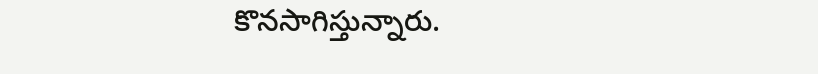కొనసాగిస్తున్నారు.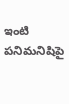ఇంటి పనిమనిషిపై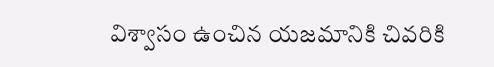విశ్వాసం ఉంచిన యజమానికి చివరికి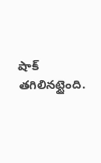షాక్ తగిలినట్టైంది.